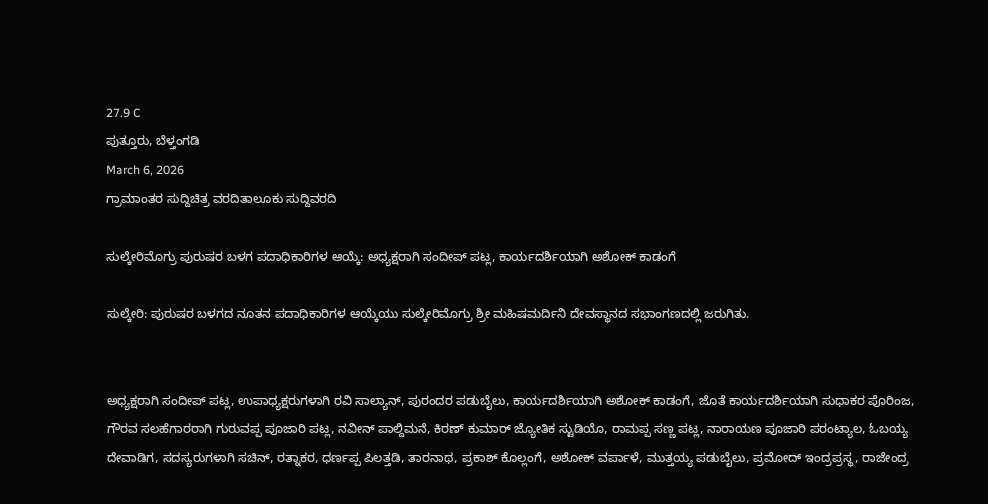27.9 C
ಪುತ್ತೂರು, ಬೆಳ್ತಂಗಡಿ
March 6, 2026
ಗ್ರಾಮಾಂತರ ಸುದ್ದಿಚಿತ್ರ ವರದಿತಾಲೂಕು ಸುದ್ದಿವರದಿ

ಸುಲ್ಕೇರಿಮೊಗ್ರು ಪುರುಷರ ಬಳಗ ಪದಾಧಿಕಾರಿಗಳ ಆಯ್ಕೆ: ಅಧ್ಯಕ್ಷರಾಗಿ ಸಂದೀಪ್ ಪಟ್ಲ, ಕಾರ್ಯದರ್ಶಿಯಾಗಿ ಅಶೋಕ್ ಕಾಡಂಗೆ

ಸುಲ್ಕೇರಿ: ಪುರುಷರ ಬಳಗದ ನೂತನ ಪದಾಧಿಕಾರಿಗಳ ಆಯ್ಕೆಯು ಸುಲ್ಕೇರಿಮೊಗ್ರು ಶ್ರೀ ಮಹಿಷಮರ್ದಿನಿ ದೇವಸ್ಥಾನದ ಸಭಾಂಗಣದಲ್ಲಿ ಜರುಗಿತು.


ಅಧ್ಯಕ್ಷರಾಗಿ ಸಂದೀಪ್ ಪಟ್ಲ, ಉಪಾಧ್ಯಕ್ಷರುಗಳಾಗಿ ರವಿ ಸಾಲ್ಯಾನ್, ಪುರಂದರ ಪಡುಬೈಲು, ಕಾರ್ಯದರ್ಶಿಯಾಗಿ ಅಶೋಕ್ ಕಾಡಂಗೆ, ಜೊತೆ ಕಾರ್ಯದರ್ಶಿಯಾಗಿ ಸುಧಾಕರ ಪೊರಿಂಜ, ಗೌರವ ಸಲಹೆಗಾರರಾಗಿ ಗುರುವಪ್ಪ ಪೂಜಾರಿ ಪಟ್ಲ, ನವೀನ್ ಪಾಲ್ದಿಮನೆ, ಕಿರಣ್ ಕುಮಾರ್ ಜ್ಯೋತಿಕ ಸ್ಟುಡಿಯೊ, ರಾಮಪ್ಪ ಸಣ್ಣ ಪಟ್ಲ, ನಾರಾಯಣ ಪೂಜಾರಿ ಪರಂಟ್ಯಾಲ, ಓಬಯ್ಯ ದೇವಾಡಿಗ, ಸದಸ್ಯರುಗಳಾಗಿ ಸಚಿನ್, ರತ್ನಾಕರ, ಧರ್ಣಪ್ಪ ಪಿಲತ್ತಡಿ, ತಾರನಾಥ, ಪ್ರಕಾಶ್ ಕೊಲ್ಲಂಗೆ, ಅಶೋಕ್ ವರ್ಪಾಳೆ, ಮುತ್ತಯ್ಯ ಪಡುಬೈಲು, ಪ್ರಮೋದ್ ಇಂದ್ರಪ್ರಸ್ಥ, ರಾಜೇಂದ್ರ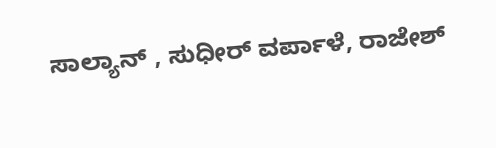ಸಾಲ್ಯಾನ್ , ಸುಧೀರ್ ವರ್ಪಾಳೆ, ರಾಜೇಶ್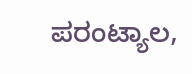ಪರಂಟ್ಯಾಲ,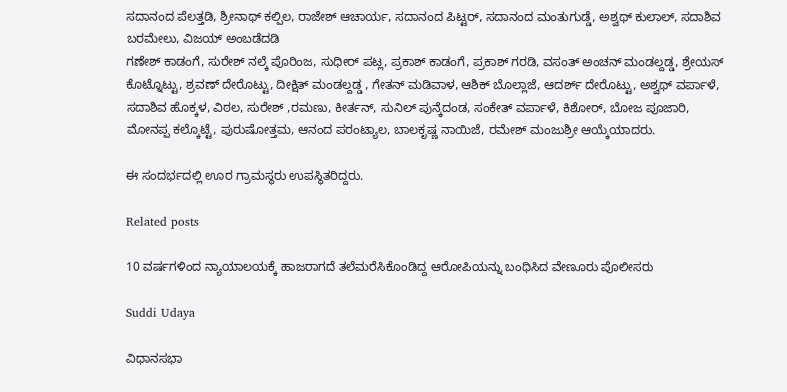ಸದಾನಂದ ಪೆಲತ್ತಡಿ, ಶ್ರೀನಾಥ್ ಕಲ್ಪಿಲ, ರಾಜೇಶ್ ಆಚಾರ್ಯ, ಸದಾನಂದ ಪಿಟ್ಟರ್, ಸದಾನಂದ ಮಂತುಗುಡ್ಡೆ, ಅಶ್ವಥ್ ಕುಲಾಲ್, ಸದಾಶಿವ ಬರಮೇಲು, ವಿಜಯ್ ಅಂಬಡೆದಡಿ
ಗಣೇಶ್ ಕಾಡಂಗೆ, ಸುರೇಶ್ ನಲ್ಕೆ ಪೊರಿಂಜ, ಸುಧೀರ್ ಪಟ್ಲ, ಪ್ರಕಾಶ್ ಕಾಡಂಗೆ, ಪ್ರಕಾಶ್ ಗರಡಿ, ವಸಂತ್ ಅಂಚನ್ ಮಂಡಲ್ದಡ್ಡ, ಶ್ರೇಯಸ್ ಕೊಟ್ನೊಟ್ಟು, ಶ್ರವಣ್ ದೇರೊಟ್ಟು, ದೀಕ್ಷಿತ್ ಮಂಡಲ್ದಡ್ಡ , ಗೇತನ್ ಮಡಿವಾಳ, ಆಶಿಕ್ ಬೊಲ್ಲಾಜೆ, ಆದರ್ಶ್ ದೇರೊಟ್ಟು, ಅಶ್ವಥ್ ವರ್ಪಾಳೆ, ಸದಾಶಿವ ಹೊಕ್ಕಳ, ವಿಠಲ, ಸುರೇಶ್ ,ರಮಣು, ಕೀರ್ತನ್, ಸುನಿಲ್ ಪುನ್ಕೆದಂಡ, ಸಂಕೇತ್ ವರ್ಪಾಳೆ, ಕಿಶೋರ್, ಬೋಜ ಪೂಜಾರಿ, ಮೋನಪ್ಪ ಕಲ್ಕೊಟ್ಟೆ, ಪುರುಷೋತ್ತಮ, ಆನಂದ ಪರಂಟ್ಯಾಲ, ಬಾಲಕೃಷ್ಣ ನಾಯಿಜೆ, ರಮೇಶ್ ಮಂಜುಶ್ರೀ ಆಯ್ಕೆಯಾದರು.

ಈ ಸಂದರ್ಭದಲ್ಲಿ ಊರ ಗ್ರಾಮಸ್ಥರು ಉಪಸ್ಥಿತರಿದ್ದರು.

Related posts

10 ವರ್ಷಗಳಿಂದ ನ್ಯಾಯಾಲಯಕ್ಕೆ ಹಾಜರಾಗದೆ ತಲೆಮರೆಸಿಕೊಂಡಿದ್ದ ಆರೋಪಿಯನ್ನು ಬಂಧಿಸಿದ ವೇಣೂರು ಪೊಲೀಸರು

Suddi Udaya

ವಿಧಾನಸಭಾ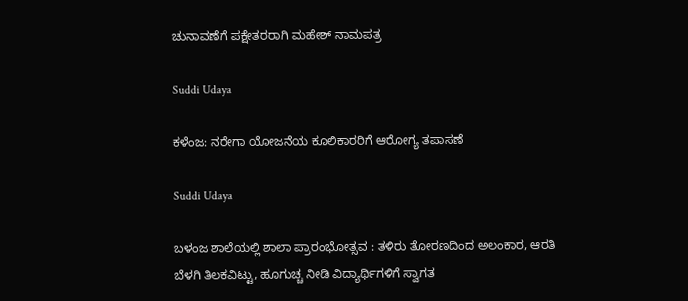ಚುನಾವಣೆಗೆ ಪಕ್ಷೇತರರಾಗಿ ಮಹೇಶ್ ನಾಮಪತ್ರ

Suddi Udaya

ಕಳೆಂಜ: ನರೇಗಾ ಯೋಜನೆಯ ಕೂಲಿಕಾರರಿಗೆ ಆರೋಗ್ಯ ತಪಾಸಣೆ

Suddi Udaya

ಬಳಂಜ ಶಾಲೆಯಲ್ಲಿ ಶಾಲಾ ಪ್ರಾರಂಭೋತ್ಸವ : ತಳಿರು ತೋರಣದಿಂದ ಅಲಂಕಾರ, ಆರತಿ ಬೆಳಗಿ ತಿಲಕವಿಟ್ಟು, ಹೂಗುಚ್ಚ ನೀಡಿ ವಿದ್ಯಾರ್ಥಿಗಳಿಗೆ ಸ್ವಾಗತ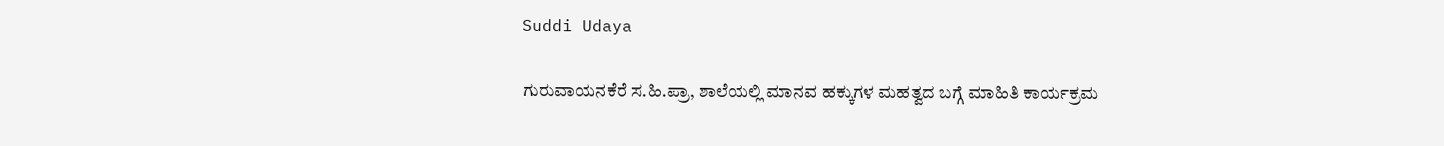Suddi Udaya

ಗುರುವಾಯನಕೆರೆ ಸ.ಹಿ.ಪ್ರಾ, ಶಾಲೆಯಲ್ಲಿ ಮಾನವ ಹಕ್ಕುಗಳ ಮಹತ್ವದ ಬಗ್ಗೆ ಮಾಹಿತಿ ಕಾರ್ಯಕ್ರಮ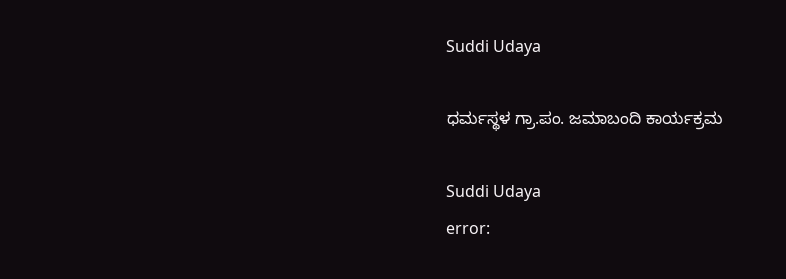Suddi Udaya

ಧರ್ಮಸ್ಥಳ ಗ್ರಾ.ಪಂ. ಜಮಾಬಂದಿ ಕಾರ್ಯಕ್ರಮ

Suddi Udaya
error: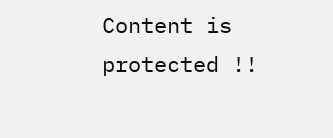Content is protected !!